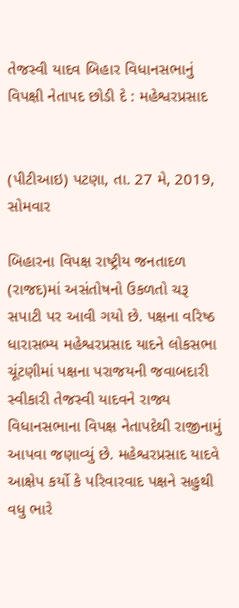તેજસ્વી યાદવ બિહાર વિધાનસભાનું વિપક્ષી નેતાપદ છોડી દે : મહેશ્વરપ્રસાદ


(પીટીઆઇ) પટણા, તા. 27 મે, 2019, સોમવાર

બિહારના વિપક્ષ રાષ્ટ્રીય જનતાદળ (રાજદ)માં અસંતોષનો ઉકળતો ચરૂ સપાટી પર આવી ગયો છે. પક્ષના વરિષ્ઠ ધારાસભ્ય મહેશ્વરપ્રસાદ યાદને લોકસભા ચૂંટણીમાં પક્ષના પરાજયની જવાબદારી સ્વીકારી તેજસ્વી યાદવને રાજ્ય વિધાનસભાના વિપક્ષ નેતાપદેથી રાજીનામું આપવા જણાવ્યું છે. મહેશ્વરપ્રસાદ યાદવે આક્ષેપ કર્યો કે પરિવારવાદ પક્ષને સહુથી વધુ ભારે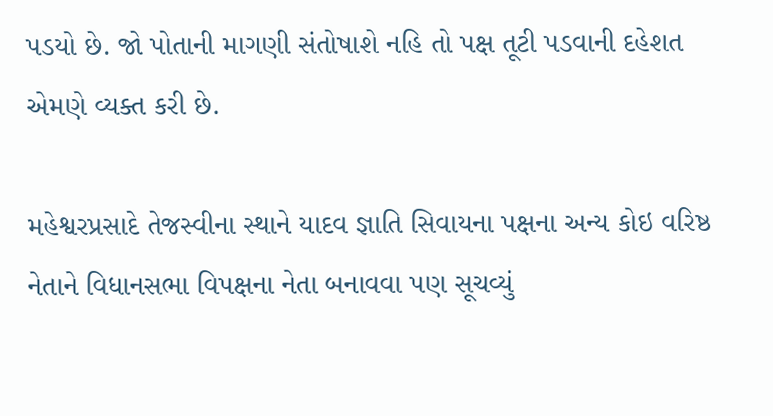પડયો છે. જો પોતાની માગણી સંતોષાશે નહિ તો પક્ષ તૂટી પડવાની દહેશત એમણે વ્યક્ત કરી છે.

મહેશ્વરપ્રસાદે તેજસ્વીના સ્થાને યાદવ જ્ઞાતિ સિવાયના પક્ષના અન્ય કોઇ વરિષ્ઠ નેતાને વિધાનસભા વિપક્ષના નેતા બનાવવા પણ સૂચવ્યું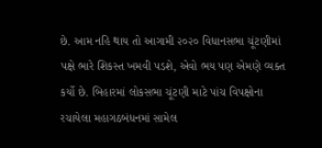છે. આમ નહિ થાય તો આગામી ૨૦૨૦ વિધાનસભા ચૂંટણીમાં પક્ષે ભારે શિકસ્ત ખમવી પડશે, એવો ભય પણ એમણે વ્યક્ત કર્યો છે. બિહારમાં લોકસભા ચૂંટણી માટે પાંચ વિપક્ષોના રચાયેલા મહાગઠબંધનમાં સામેલ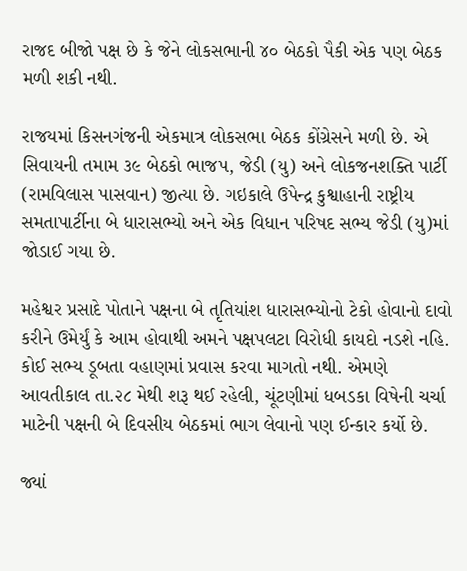રાજદ બીજો પક્ષ છે કે જેને લોકસભાની ૪૦ બેઠકો પૈકી એક પણ બેઠક મળી શકી નથી.

રાજયમાં કિસનગંજની એકમાત્ર લોકસભા બેઠક કોંગ્રેસને મળી છે. એ સિવાયની તમામ ૩૯ બેઠકો ભાજપ, જેડી (યુ) અને લોકજનશક્તિ પાર્ટી (રામવિલાસ પાસવાન) જીત્યા છે. ગઇકાલે ઉપેન્દ્ર કુશ્વાહાની રાષ્ટ્રીય સમતાપાર્ટીના બે ધારાસભ્યો અને એક વિધાન પરિષદ સભ્ય જેડી (યુ)માં જોડાઈ ગયા છે.

મહેશ્વર પ્રસાદે પોતાને પક્ષના બે તૃતિયાંશ ધારાસભ્યોનો ટેકો હોવાનો દાવો કરીને ઉમેર્યું કે આમ હોવાથી અમને પક્ષપલટા વિરોધી કાયદો નડશે નહિ. કોઈ સભ્ય ડૂબતા વહાણમાં પ્રવાસ કરવા માગતો નથી. એમણે આવતીકાલ તા.૨૮ મેથી શરૂ થઈ રહેલી, ચૂંટણીમાં ધબડકા વિષેની ચર્ચા માટેની પક્ષની બે દિવસીય બેઠકમાં ભાગ લેવાનો પણ ઈન્કાર કર્યો છે.

જ્યાં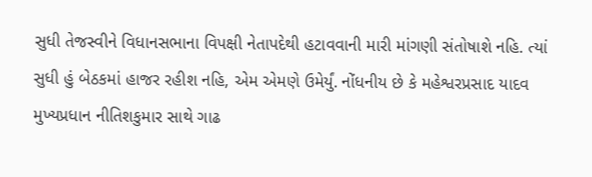સુધી તેજસ્વીને વિધાનસભાના વિપક્ષી નેતાપદેથી હટાવવાની મારી માંગણી સંતોષાશે નહિ. ત્યાં સુધી હું બેઠકમાં હાજર રહીશ નહિ, એમ એમણે ઉમેર્યું. નોંધનીય છે કે મહેશ્વરપ્રસાદ યાદવ મુખ્યપ્રધાન નીતિશકુમાર સાથે ગાઢ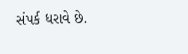સંપર્ક ધરાવે છે.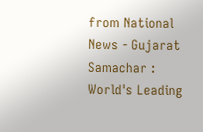from National News - Gujarat Samachar : World's Leading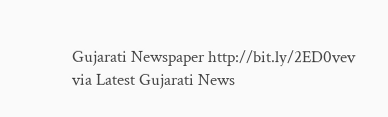Gujarati Newspaper http://bit.ly/2ED0vev
via Latest Gujarati News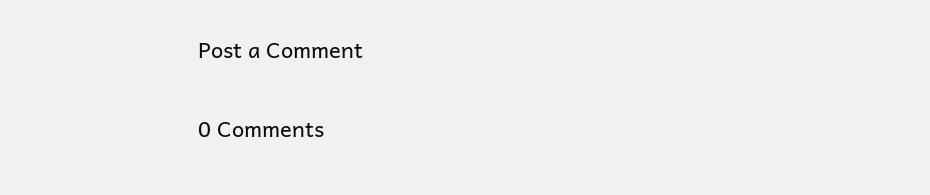Post a Comment

0 Comments